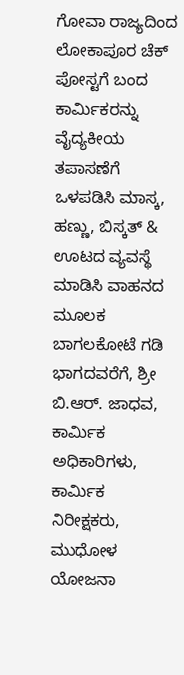ಗೋವಾ ರಾಜ್ಯದಿಂದ ಲೋಕಾಪೂರ ಚೆಕ್ ಪೋಸ್ಟಗೆ ಬಂದ ಕಾರ್ಮಿಕರನ್ನು ವೈದ್ಯಕೀಯ ತಪಾಸಣೆಗೆ ಒಳಪಡಿಸಿ ಮಾಸ್ಕ, ಹಣ್ಣು, ಬಿಸ್ಕತ್ & ಊಟದ ವ್ಯವಸ್ಥೆ ಮಾಡಿಸಿ ವಾಹನದ ಮೂಲಕ ಬಾಗಲಕೋಟೆ ಗಡಿ ಭಾಗದವರೆಗೆ, ಶ್ರೀ ಬಿ.ಆರ್. ಜಾಧವ, ಕಾರ್ಮಿಕ ಅಧಿಕಾರಿಗಳು, ಕಾರ್ಮಿಕ ನಿರೀಕ್ಷಕರು, ಮುಧೋಳ ಯೋಜನಾ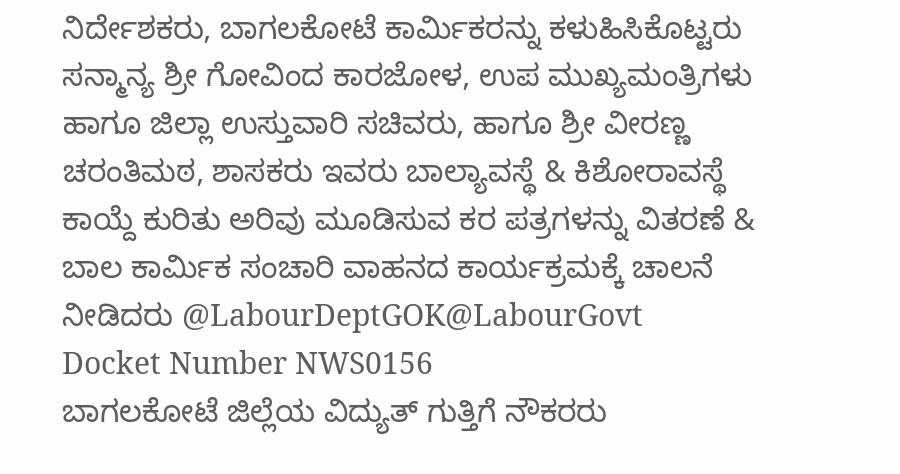ನಿರ್ದೇಶಕರು, ಬಾಗಲಕೋಟೆ ಕಾರ್ಮಿಕರನ್ನು ಕಳುಹಿಸಿಕೊಟ್ಟರು
ಸನ್ಮಾನ್ಯ ಶ್ರೀ ಗೋವಿಂದ ಕಾರಜೋಳ, ಉಪ ಮುಖ್ಯಮಂತ್ರಿಗಳು ಹಾಗೂ ಜಿಲ್ಲಾ ಉಸ್ತುವಾರಿ ಸಚಿವರು, ಹಾಗೂ ಶ್ರೀ ವೀರಣ್ಣ ಚರಂತಿಮಠ, ಶಾಸಕರು ಇವರು ಬಾಲ್ಯಾವಸ್ಥೆ & ಕಿಶೋರಾವಸ್ಥೆ ಕಾಯ್ದೆ ಕುರಿತು ಅರಿವು ಮೂಡಿಸುವ ಕರ ಪತ್ರಗಳನ್ನು ವಿತರಣೆ & ಬಾಲ ಕಾರ್ಮಿಕ ಸಂಚಾರಿ ವಾಹನದ ಕಾರ್ಯಕ್ರಮಕ್ಕೆ ಚಾಲನೆ ನೀಡಿದರು @LabourDeptGOK@LabourGovt
Docket Number NWS0156
ಬಾಗಲಕೋಟೆ ಜಿಲ್ಲೆಯ ವಿದ್ಯುತ್ ಗುತ್ತಿಗೆ ನೌಕರರು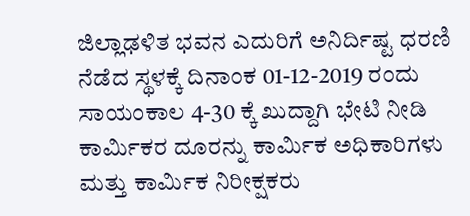ಜಿಲ್ಲಾಢಳಿತ ಭವನ ಎದುರಿಗೆ ಅನಿರ್ದಿಷ್ಟ ಧರಣಿ ನೆಡೆದ ಸ್ಥಳಕ್ಕೆ ದಿನಾಂಕ 01-12-2019 ರಂದು ಸಾಯಂಕಾಲ 4-30 ಕ್ಕೆ ಖುದ್ದಾಗಿ ಭೇಟಿ ನೀಡಿ ಕಾರ್ಮಿಕರ ದೂರನ್ನು ಕಾರ್ಮಿಕ ಅಧಿಕಾರಿಗಳು ಮತ್ತು ಕಾರ್ಮಿಕ ನಿರೀಕ್ಷಕರು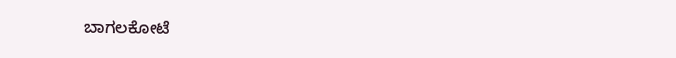ಬಾಗಲಕೋಟೆ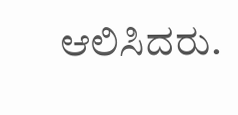ಆಲಿಸಿದರು.